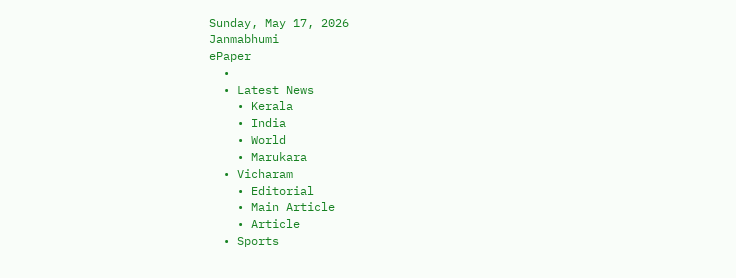Sunday, May 17, 2026
Janmabhumi
ePaper
  •
  • Latest News
    • Kerala
    • India
    • World
    • Marukara
  • Vicharam
    • Editorial
    • Main Article
    • Article
  • Sports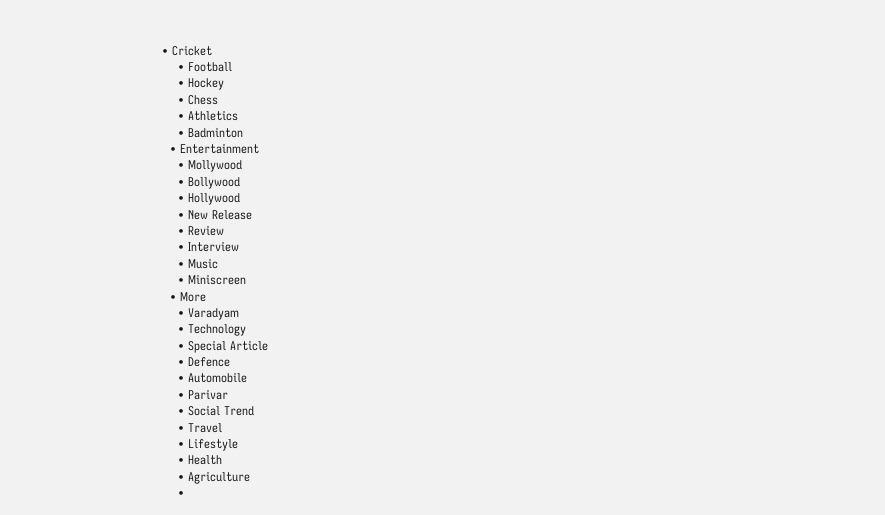• Cricket
    • Football
    • Hockey
    • Chess
    • Athletics
    • Badminton
  • Entertainment
    • Mollywood
    • Bollywood
    • Hollywood
    • New Release
    • Review
    • Interview
    • Music
    • Miniscreen
  • More
    • Varadyam
    • Technology
    • Special Article
    • Defence
    • Automobile
    • Parivar
    • Social Trend
    • Travel
    • Lifestyle
    • Health
    • Agriculture
    •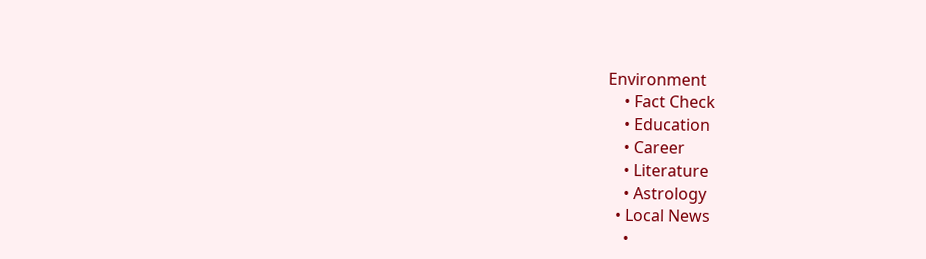Environment
    • Fact Check
    • Education
    • Career
    • Literature
    • Astrology
  • Local News
    •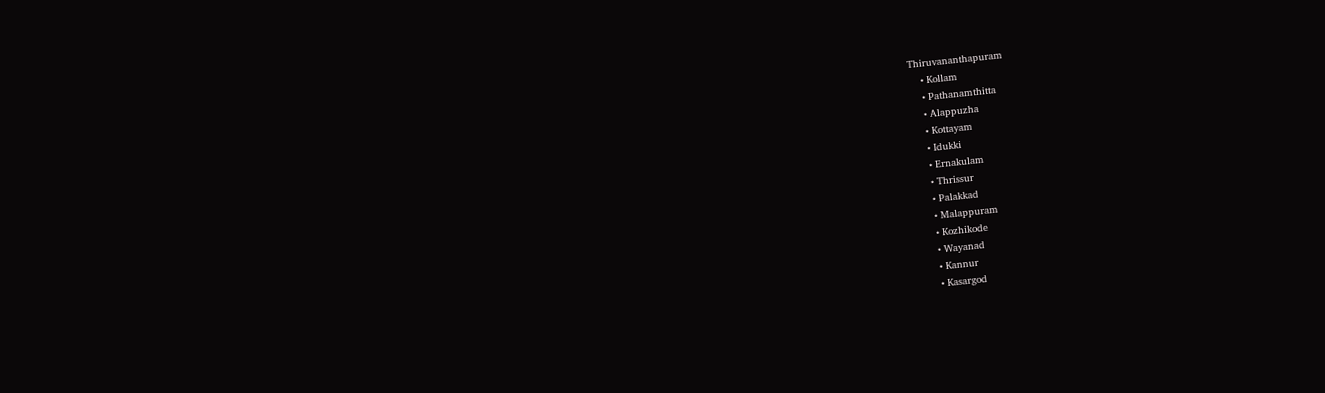Thiruvananthapuram
    • Kollam
    • Pathanamthitta
    • Alappuzha
    • Kottayam
    • Idukki
    • Ernakulam
    • Thrissur
    • Palakkad
    • Malappuram
    • Kozhikode
    • Wayanad
    • Kannur
    • Kasargod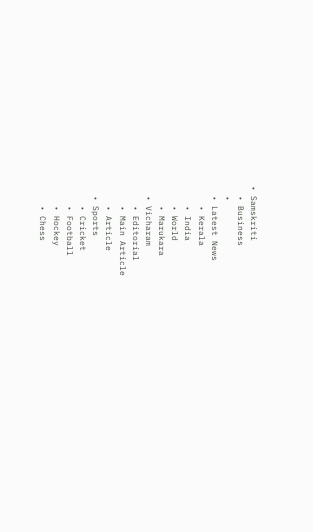• Samskriti
  • Business
  •
  • Latest News
    • Kerala
    • India
    • World
    • Marukara
  • Vicharam
    • Editorial
    • Main Article
    • Article
  • Sports
    • Cricket
    • Football
    • Hockey
    • Chess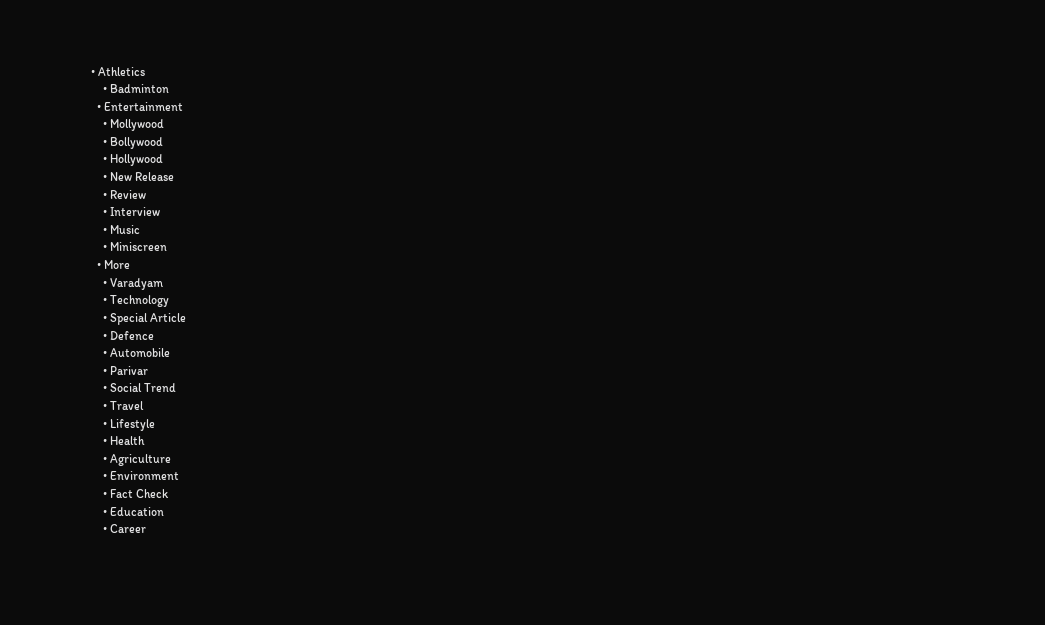• Athletics
    • Badminton
  • Entertainment
    • Mollywood
    • Bollywood
    • Hollywood
    • New Release
    • Review
    • Interview
    • Music
    • Miniscreen
  • More
    • Varadyam
    • Technology
    • Special Article
    • Defence
    • Automobile
    • Parivar
    • Social Trend
    • Travel
    • Lifestyle
    • Health
    • Agriculture
    • Environment
    • Fact Check
    • Education
    • Career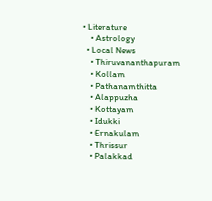• Literature
    • Astrology
  • Local News
    • Thiruvananthapuram
    • Kollam
    • Pathanamthitta
    • Alappuzha
    • Kottayam
    • Idukki
    • Ernakulam
    • Thrissur
    • Palakkad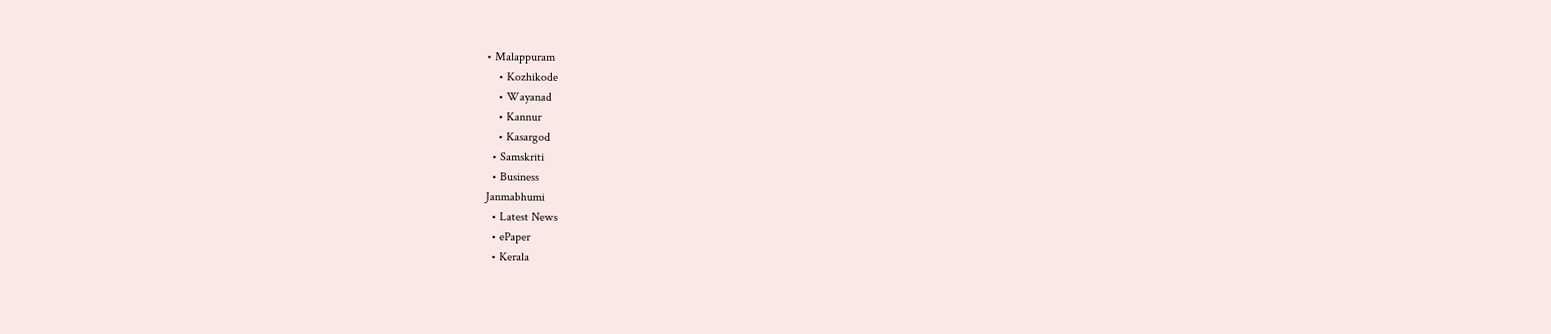• Malappuram
    • Kozhikode
    • Wayanad
    • Kannur
    • Kasargod
  • Samskriti
  • Business
Janmabhumi
  • Latest News
  • ePaper
  • Kerala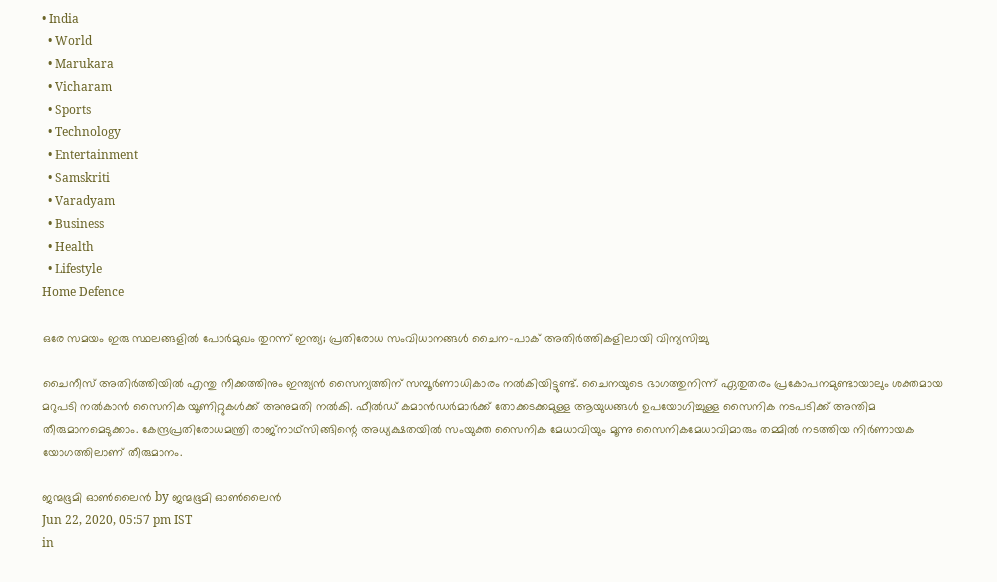• India
  • World
  • Marukara
  • Vicharam
  • Sports
  • Technology
  • Entertainment
  • Samskriti
  • Varadyam
  • Business
  • Health
  • Lifestyle
Home Defence

ഒരേ സമയം ഇരു സ്ഥലങ്ങളില്‍ പോര്‍മുഖം തുറന്ന് ഇന്ത്യ; പ്രതിരോധ സംവിധാനങ്ങള്‍ ചൈന-പാക് അതിര്‍ത്തികളിലായി വിന്യസിച്ചു

ചൈനീസ് അതിര്‍ത്തിയില്‍ എന്തു നീക്കത്തിനും ഇന്ത്യന്‍ സൈന്യത്തിന് സമ്പൂര്‍ണാധികാരം നല്‍കിയിട്ടുണ്ട്. ചൈനയുടെ ഭാഗത്തുനിന്ന് ഏതുതരം പ്രകോപനമുണ്ടായാലും ശക്തമായ മറുപടി നല്‍കാന്‍ സൈനിക യൂണിറ്റുകള്‍ക്ക് അനുമതി നല്‍കി. ഫീല്‍ഡ് കമാന്‍ഡര്‍മാര്‍ക്ക് തോക്കടക്കമുള്ള ആയുധങ്ങള്‍ ഉപയോഗിച്ചുള്ള സൈനിക നടപടിക്ക് അന്തിമ തീരുമാനമെടുക്കാം. കേന്ദ്രപ്രതിരോധമന്ത്രി രാജ്‌നാഥ്‌സിങ്ങിന്റെ അധ്യക്ഷതയില്‍ സംയുക്ത സൈനിക മേധാവിയും മൂന്നു സൈനികമേധാവിമാരും തമ്മില്‍ നടത്തിയ നിര്‍ണായക യോഗത്തിലാണ് തീരുമാനം.

ജന്മഭൂമി ഓണ്‍ലൈന്‍ by ജന്മഭൂമി ഓണ്‍ലൈന്‍
Jun 22, 2020, 05:57 pm IST
in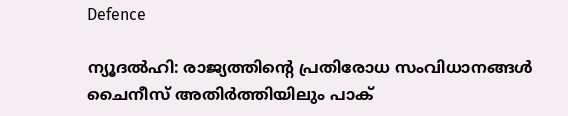Defence

ന്യൂദല്‍ഹി: രാജ്യത്തിന്റെ പ്രതിരോധ സംവിധാനങ്ങള്‍ ചൈനീസ് അതിര്‍ത്തിയിലും പാക്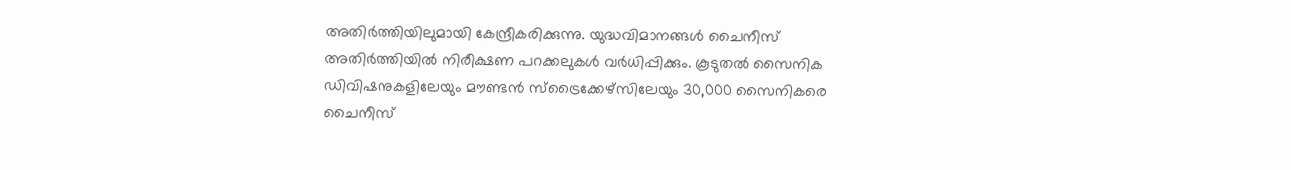അതിര്‍ത്തിയിലുമായി കേന്ദ്രീകരിക്കുന്നു. യുദ്ധവിമാനങ്ങള്‍ ചൈനീസ് അതിര്‍ത്തിയില്‍ നിരീക്ഷണ പറക്കലുകള്‍ വര്‍ധിപ്പിക്കും. കൂടുതല്‍ സൈനിക ഡിവിഷനുകളിലേയും മൗണ്ടന്‍ സ്‌ട്രൈക്കേഴ്‌സിലേയും 30,000 സൈനികരെ ചൈനീസ്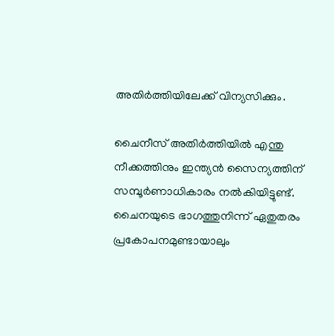അതിര്‍ത്തിയിലേക്ക് വിന്യസിക്കും.

ചൈനീസ് അതിര്‍ത്തിയില്‍ എന്തു നീക്കത്തിനും ഇന്ത്യന്‍ സൈന്യത്തിന് സമ്പൂര്‍ണാധികാരം നല്‍കിയിട്ടുണ്ട്.  ചൈനയുടെ ഭാഗത്തുനിന്ന് ഏതുതരം പ്രകോപനമുണ്ടായാലും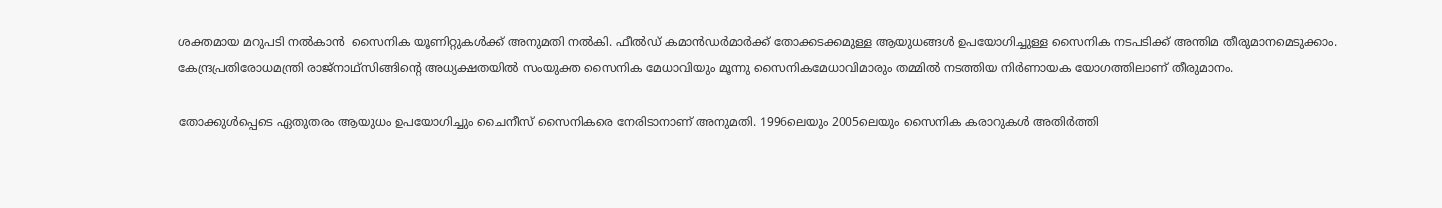ശക്തമായ മറുപടി നല്‍കാന്‍  സൈനിക യൂണിറ്റുകള്‍ക്ക് അനുമതി നല്‍കി. ഫീല്‍ഡ് കമാന്‍ഡര്‍മാര്‍ക്ക് തോക്കടക്കമുള്ള ആയുധങ്ങള്‍ ഉപയോഗിച്ചുള്ള സൈനിക നടപടിക്ക് അന്തിമ തീരുമാനമെടുക്കാം. കേന്ദ്രപ്രതിരോധമന്ത്രി രാജ്‌നാഥ്‌സിങ്ങിന്റെ അധ്യക്ഷതയില്‍ സംയുക്ത സൈനിക മേധാവിയും മൂന്നു സൈനികമേധാവിമാരും തമ്മില്‍ നടത്തിയ നിര്‍ണായക യോഗത്തിലാണ് തീരുമാനം.

തോക്കുള്‍പ്പെടെ ഏതുതരം ആയുധം ഉപയോഗിച്ചും ചൈനീസ് സൈനികരെ നേരിടാനാണ് അനുമതി. 1996ലെയും 2005ലെയും സൈനിക കരാറുകള്‍ അതിര്‍ത്തി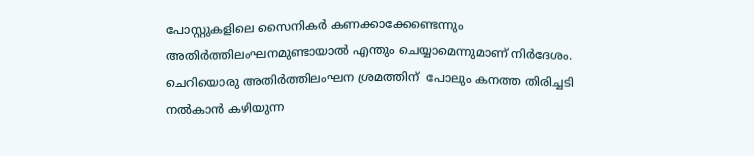പോസ്റ്റുകളിലെ സൈനികര്‍ കണക്കാക്കേണ്ടെന്നും അതിര്‍ത്തിലംഘനമുണ്ടായാല്‍ എന്തും ചെയ്യാമെന്നുമാണ് നിര്‍ദേശം. ചെറിയൊരു അതിര്‍ത്തിലംഘന ശ്രമത്തിന്  പോലും കനത്ത തിരിച്ചടി നല്‍കാന്‍ കഴിയുന്ന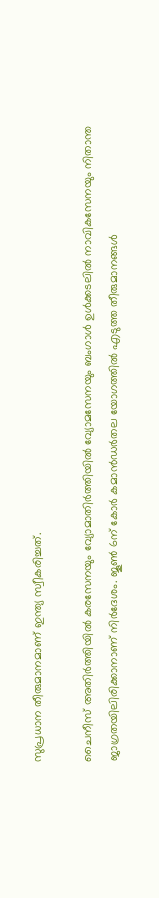സുപ്രധാന തീരുമാനമാണ് ഇന്ത്യ സ്വീകരിച്ചത്.

ചൈനീസ് അതിര്‍ത്തിയില്‍ കരസേനയും വ്യോമാതിര്‍ത്തിയില്‍ വ്യോമസേനയും ബംഗാള്‍ ഉള്‍ക്കടലില്‍ നാവികസേനയും നിതാന്ത ജാഗ്രതയിലിരിക്കാനാണ് നിര്‍ദേശം. ജൂണ്‍ 6ന് കോര്‍ കമാന്‍ഡര്‍തല യോഗത്തില്‍ എടുത്ത തീരുമാനങ്ങള്‍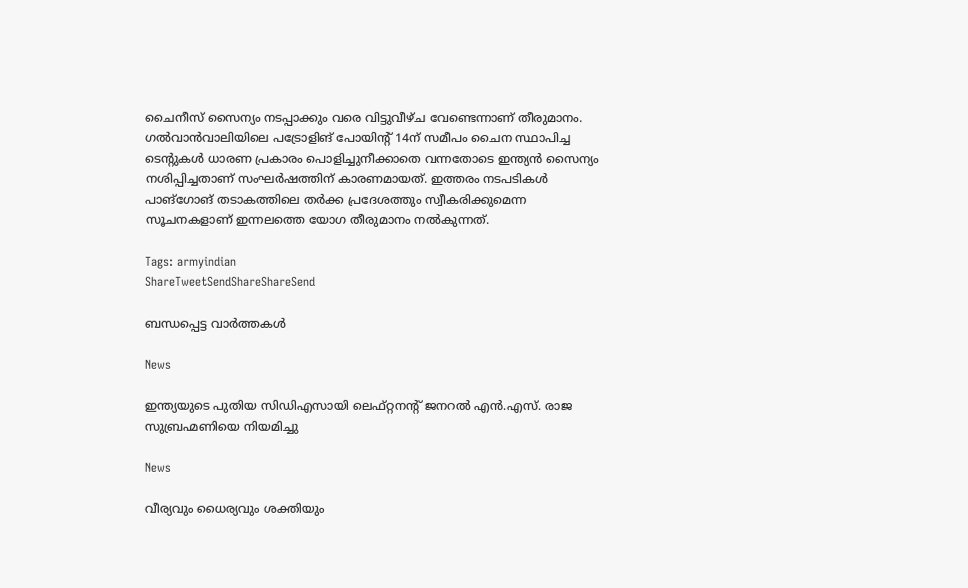ചൈനീസ് സൈന്യം നടപ്പാക്കും വരെ വിട്ടുവീഴ്ച വേണ്ടെന്നാണ് തീരുമാനം. ഗല്‍വാന്‍വാലിയിലെ പട്രോളിങ് പോയിന്റ് 14ന് സമീപം ചൈന സ്ഥാപിച്ച ടെന്റുകള്‍ ധാരണ പ്രകാരം പൊളിച്ചുനീക്കാതെ വന്നതോടെ ഇന്ത്യന്‍ സൈന്യം നശിപ്പിച്ചതാണ് സംഘര്‍ഷത്തിന് കാരണമായത്. ഇത്തരം നടപടികള്‍ പാങ്‌ഗോങ് തടാകത്തിലെ തര്‍ക്ക പ്രദേശത്തും സ്വീകരിക്കുമെന്ന സൂചനകളാണ് ഇന്നലത്തെ യോഗ തീരുമാനം നല്‍കുന്നത്.

Tags: armyindian
ShareTweetSendShareShareSend

ബന്ധപ്പെട്ട വാര്‍ത്തകള്‍

News

ഇന്ത്യയുടെ പുതിയ സിഡിഎസായി ലെഫ്റ്റനന്റ് ജനറൽ എൻ.എസ്. രാജ സുബ്രഹ്മണിയെ നിയമിച്ചു

News

വീര്യവും ധൈര്യവും ശക്തിയും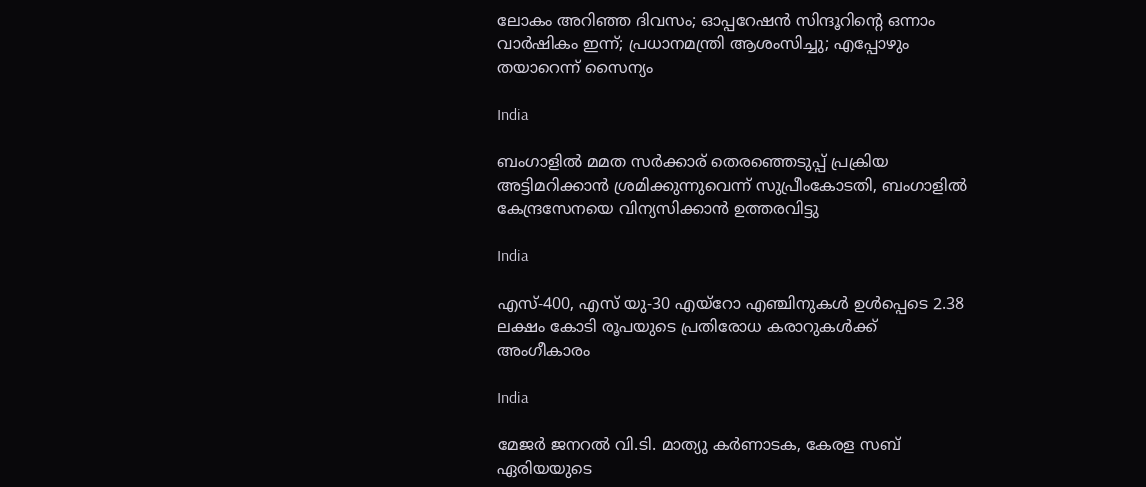ലോകം അറിഞ്ഞ ദിവസം; ഓപ്പറേഷൻ സിന്ദൂറിന്റെ ഒന്നാം വാർഷികം ഇന്ന്; പ്രധാനമന്ത്രി ആശംസിച്ചു; എപ്പോഴും തയാറെന്ന് സൈന്യം

India

ബംഗാളില്‍ മമത സര്‍ക്കാര‍് തെരഞ്ഞെടുപ്പ് പ്രക്രിയ അട്ടിമറിക്കാന്‍ ശ്രമിക്കുന്നുവെന്ന് സുപ്രീംകോടതി, ബംഗാളില്‍ കേന്ദ്രസേനയെ വിന്യസിക്കാന്‍ ഉത്തരവിട്ടു

India

എസ്-400, എസ് യു-30 എയ്‌റോ എഞ്ചിനുകൾ ഉൾപ്പെടെ 2.38 ലക്ഷം കോടി രൂപയുടെ പ്രതിരോധ കരാറുകൾക്ക് അംഗീകാരം

India

മേജർ ജനറൽ വി.ടി. മാത്യു കർണാടക, കേരള സബ് ഏരിയയുടെ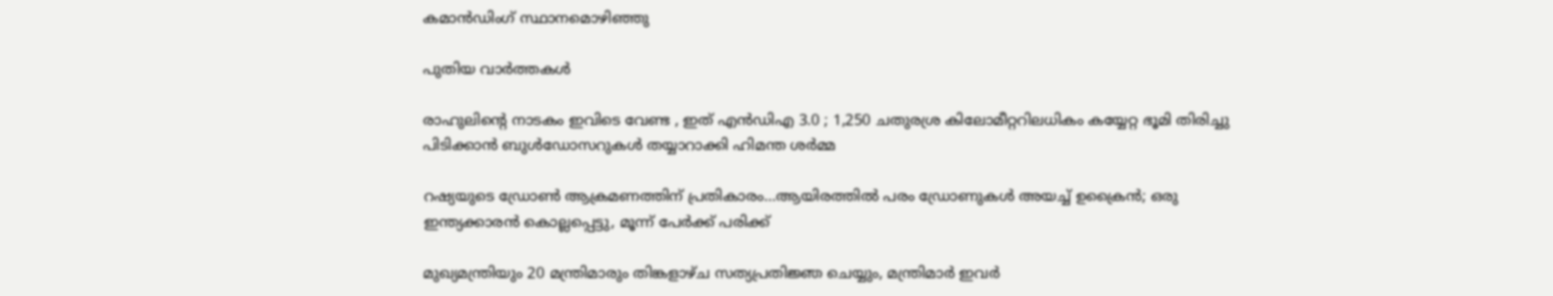കമാൻഡിംഗ് സ്ഥാനമൊഴിഞ്ഞു

പുതിയ വാര്‍ത്തകള്‍

രാഹുലിന്റെ നാടകം ഇവിടെ വേണ്ട , ഇത് എൻ‌ഡി‌എ 3.0 ; 1,250 ചതുരശ്ര കിലോമീറ്ററിലധികം കയ്യേറ്റ ഭൂമി തിരിച്ചു പിടിക്കാൻ ബുൾഡോസറുകൾ തയ്യാറാക്കി ഹിമന്ത ശർമ്മ

റഷ്യയുടെ ഡ്രോണ്‍ ആക്രമണത്തിന് പ്രതികാരം…ആയിരത്തില്‍ പരം ഡ്രോണുകള്‍ അയച്ച് ഉക്രൈന്‍; ഒരു ഇന്ത്യക്കാരന്‍ കൊല്ലപ്പെട്ടു, മൂന്ന് പേര്‍ക്ക് പരിക്ക്

മുഖ്യമന്ത്രിയും 20 മന്ത്രിമാരും തിങ്കളാഴ്ച സത്യപ്രതിജ്ഞ ചെയ്യും, മന്ത്രിമാര്‍ ഇവര്‍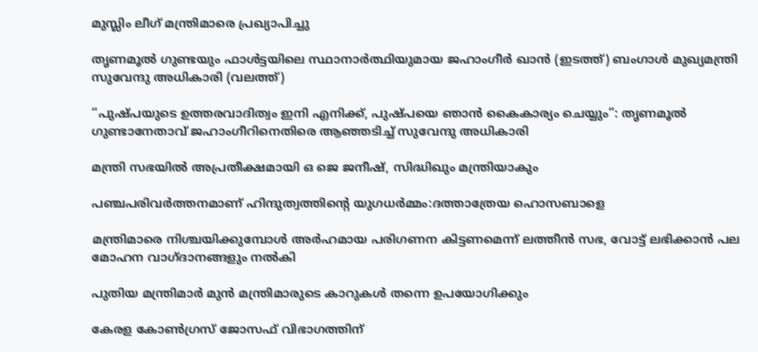മുസ്ലിം ലീഗ് മന്ത്രിമാരെ പ്രഖ്യാപിച്ചു

തൃണമൂല്‍ ഗുണ്ടയും ഫാള്‍ട്ടയിലെ സ്ഥാനാര്‍ത്ഥിയുമായ ജഹാംഗീര്‍ ഖാന്‍ (ഇടത്ത്) ബംഗാള്‍ മുഖ്യമന്ത്രി സുവേന്ദു അധികാരി (വലത്ത്)

“പുഷ്പയുടെ ഉത്തരവാദിത്വം ഇനി എനിക്ക്, പുഷ്പയെ ഞാന്‍ കൈകാര്യം ചെയ്യും”: തൃണമൂല്‍ ഗുണ്ടാനേതാവ് ജഹാംഗീറിനെതിരെ ആഞ്ഞടിച്ച് സുവേന്ദു അധികാരി

മന്ത്രി സഭയില്‍ അപ്രതീക്ഷമായി ഒ ജെ ജനീഷ്, സിദ്ധിഖും മന്ത്രിയാകും

പഞ്ചപരിവര്‍ത്തനമാണ് ഹിന്ദുത്വത്തിന്റെ യുഗധര്‍മ്മം:ദത്താത്രേയ ഹൊസബാളെ

മന്ത്രിമാരെ നിശ്ചയിക്കുമ്പോള്‍ അര്‍ഹമായ പരിഗണന കിട്ടണമെന്ന് ലത്തീന്‍ സഭ, വോട്ട് ലഭിക്കാന്‍ പല മോഹന വാഗ്ദാനങ്ങളും നല്‍കി

പുതിയ മന്ത്രിമാര്‍ മുന്‍ മന്ത്രിമാരുടെ കാറുകള്‍ തന്നെ ഉപയോഗിക്കും

കേരള കോണ്‍ഗ്രസ് ജോസഫ് വിഭാഗത്തിന്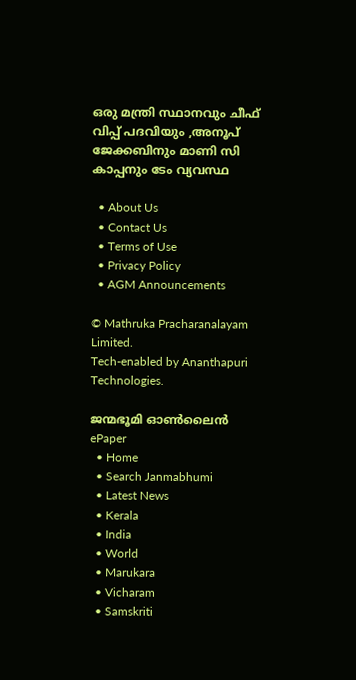ഒരു മന്ത്രി സ്ഥാനവും ചീഫ് വിപ്പ് പദവിയും ,അനൂപ് ജേക്കബിനും മാണി സി കാപ്പനും ടേം വ്യവസ്ഥ

  • About Us
  • Contact Us
  • Terms of Use
  • Privacy Policy
  • AGM Announcements

© Mathruka Pracharanalayam Limited.
Tech-enabled by Ananthapuri Technologies.

ജന്മഭൂമി ഓണ്‍ലൈന്‍
ePaper
  • Home
  • Search Janmabhumi
  • Latest News
  • Kerala
  • India
  • World
  • Marukara
  • Vicharam
  • Samskriti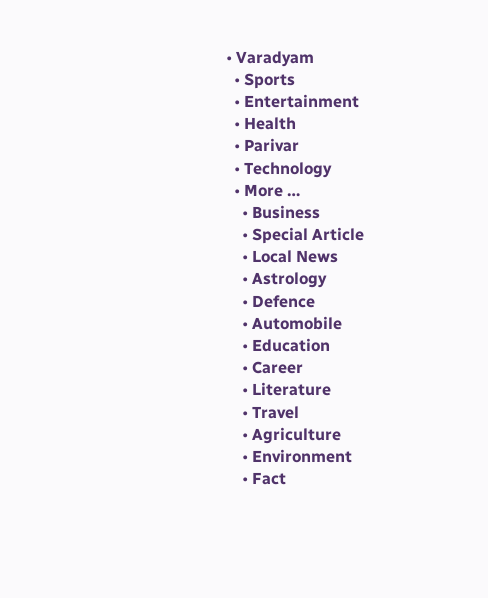• Varadyam
  • Sports
  • Entertainment
  • Health
  • Parivar
  • Technology
  • More …
    • Business
    • Special Article
    • Local News
    • Astrology
    • Defence
    • Automobile
    • Education
    • Career
    • Literature
    • Travel
    • Agriculture
    • Environment
    • Fact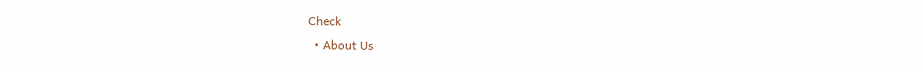Check
  • About Us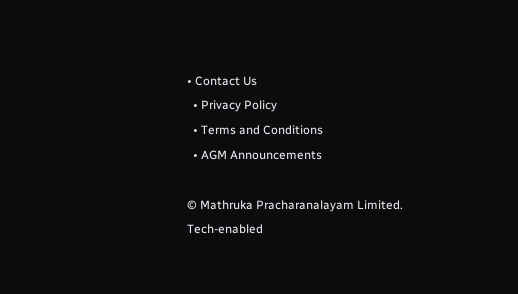• Contact Us
  • Privacy Policy
  • Terms and Conditions
  • AGM Announcements

© Mathruka Pracharanalayam Limited.
Tech-enabled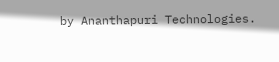by Ananthapuri Technologies.